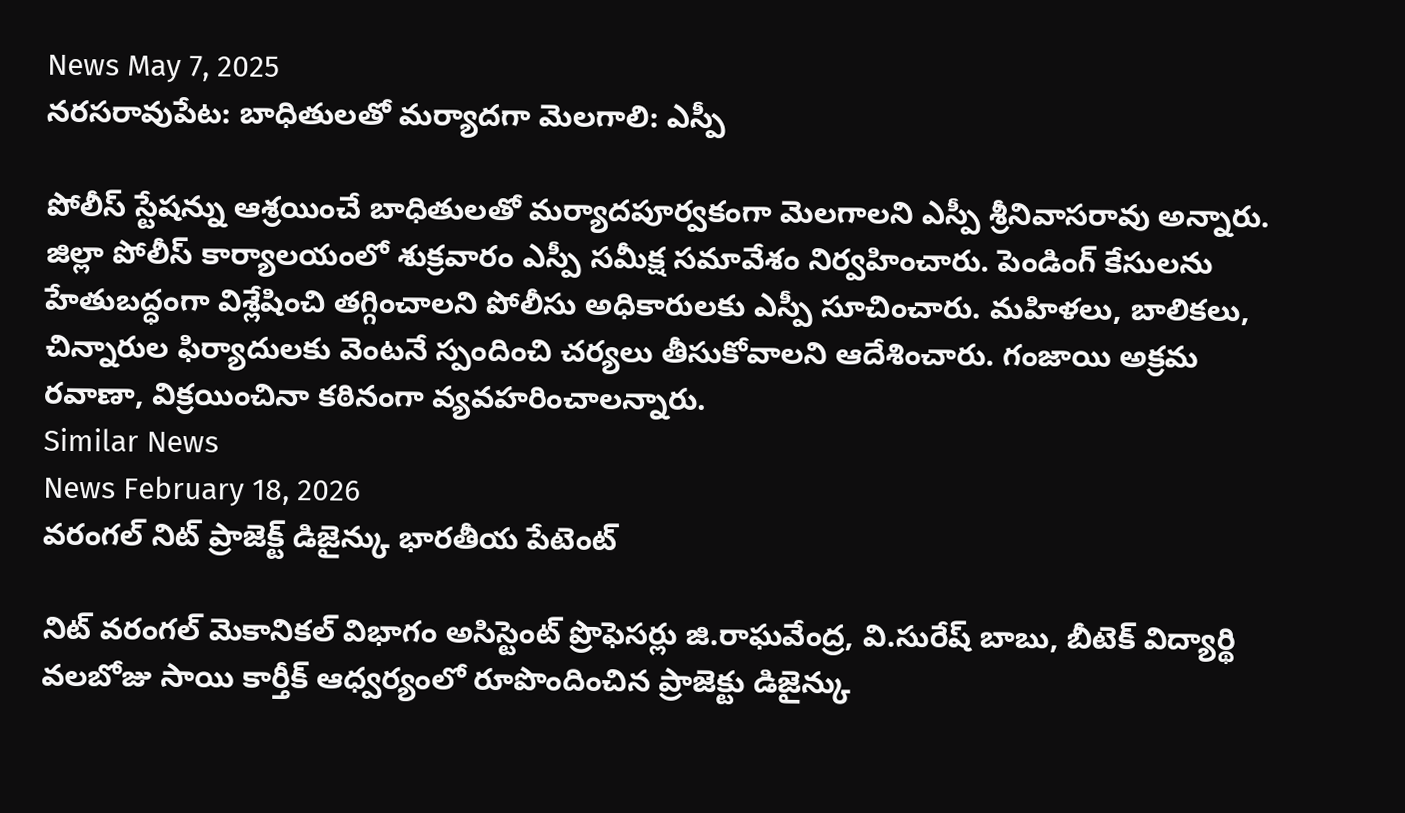News May 7, 2025
నరసరావుపేట: బాధితులతో మర్యాదగా మెలగాలి: ఎస్పీ

పోలీస్ స్టేషన్ను ఆశ్రయించే బాధితులతో మర్యాదపూర్వకంగా మెలగాలని ఎస్పీ శ్రీనివాసరావు అన్నారు. జిల్లా పోలీస్ కార్యాలయంలో శుక్రవారం ఎస్పీ సమీక్ష సమావేశం నిర్వహించారు. పెండింగ్ కేసులను హేతుబద్ధంగా విశ్లేషించి తగ్గించాలని పోలీసు అధికారులకు ఎస్పీ సూచించారు. మహిళలు, బాలికలు, చిన్నారుల ఫిర్యాదులకు వెంటనే స్పందించి చర్యలు తీసుకోవాలని ఆదేశించారు. గంజాయి అక్రమ రవాణా, విక్రయించినా కఠినంగా వ్యవహరించాలన్నారు.
Similar News
News February 18, 2026
వరంగల్ నిట్ ప్రాజెక్ట్ డిజైన్కు భారతీయ పేటెంట్

నిట్ వరంగల్ మెకానికల్ విభాగం అసిస్టెంట్ ప్రొఫెసర్లు జి.రాఘవేంద్ర, వి.సురేష్ బాబు, బీటెక్ విద్యార్థి వలబోజు సాయి కార్తీక్ ఆధ్వర్యంలో రూపొందించిన ప్రాజెక్టు డిజైన్కు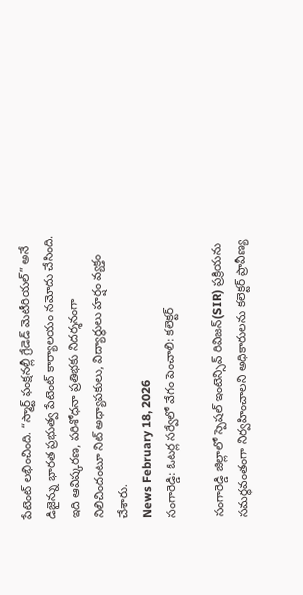పేటెంట్ లభించింది. “స్మార్ట్ ఫంక్షనల్లీ గ్రేడెడ్ మెటీరియల్” అనే డిజైన్ను భారత ప్రభుత్వ పేటెంట్ కార్యాలయం నమోదు చేసింది. ఇది ఆవిష్కరణ, పరిశోధనా ప్రతిభకు నిదర్శనంగా నిలిచిందంటూ నిట్ అధ్యాపకులు, విద్యార్థులు హర్షం వ్యక్తం చేశారు.
News February 18, 2026
సంగారెడ్డి: ఓటర్ల సర్వేలో వేగం పెంచాలి: కలెక్టర్

సంగారెడ్డి జిల్లాలో స్పెషల్ ఇంటెన్సివ్ రివిజన్(SIR) ప్రక్రియను సమర్థవంతంగా నిర్వహించాలని అధికారులను కలెక్టర్ ప్రావీణ్య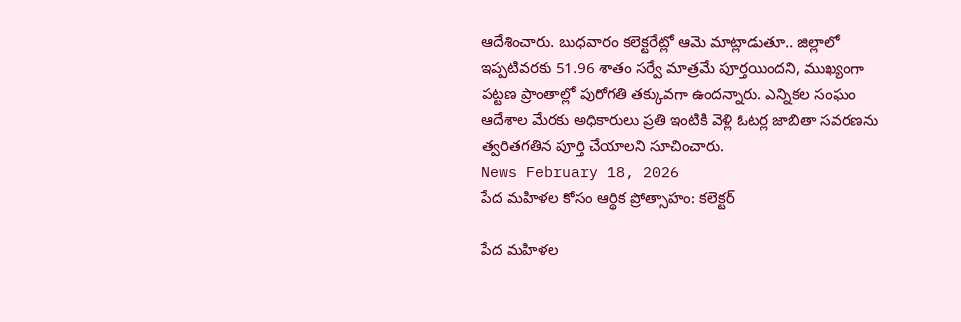ఆదేశించారు. బుధవారం కలెక్టరేట్లో ఆమె మాట్లాడుతూ.. జిల్లాలో ఇప్పటివరకు 51.96 శాతం సర్వే మాత్రమే పూర్తయిందని, ముఖ్యంగా పట్టణ ప్రాంతాల్లో పురోగతి తక్కువగా ఉందన్నారు. ఎన్నికల సంఘం ఆదేశాల మేరకు అధికారులు ప్రతి ఇంటికి వెళ్లి ఓటర్ల జాబితా సవరణను త్వరితగతిన పూర్తి చేయాలని సూచించారు.
News February 18, 2026
పేద మహిళల కోసం ఆర్థిక ప్రోత్సాహం: కలెక్టర్

పేద మహిళల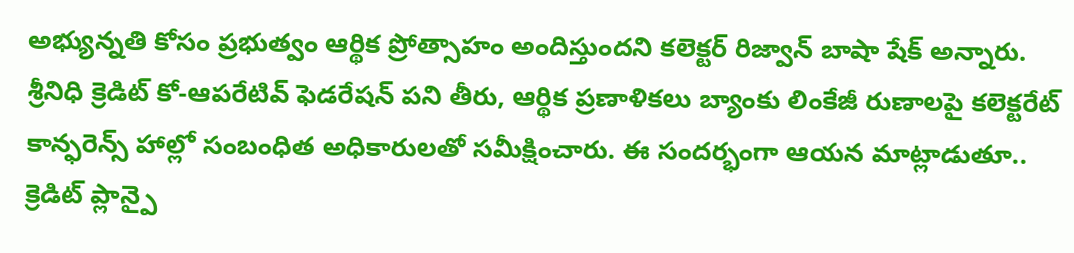అభ్యున్నతి కోసం ప్రభుత్వం ఆర్థిక ప్రోత్సాహం అందిస్తుందని కలెక్టర్ రిజ్వాన్ బాషా షేక్ అన్నారు. శ్రీనిధి క్రెడిట్ కో-ఆపరేటివ్ ఫెడరేషన్ పని తీరు, ఆర్థిక ప్రణాళికలు బ్యాంకు లింకేజీ రుణాలపై కలెక్టరేట్ కాన్ఫరెన్స్ హాల్లో సంబంధిత అధికారులతో సమీక్షించారు. ఈ సందర్భంగా ఆయన మాట్లాడుతూ.. క్రెడిట్ ప్లాన్పై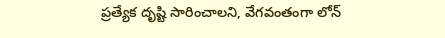ప్రత్యేక దృష్టి సారించాలని, వేగవంతంగా లోన్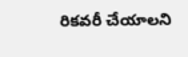రికవరీ చేయాలని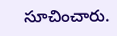సూచించారు.